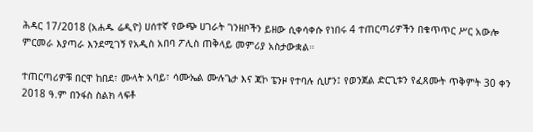ሕዳር 17/2018 (አሐዱ ሬዲዮ) ሀሰተኛ የውጭ ሀገራት ገንዘቦችን ይዘው ሲቀሳቀሱ የነበሩ 4 ተጠርጣሪዎችን በቁጥጥር ሥር አውሎ ምርመራ እያጣራ እንደሚገኝ የአዲስ አበባ ፖሊስ ጠቅላይ መምሪያ አስታውቋል።

ተጠርጣሪዎቹ በርዋ ከበደ፣ ሙላት አባይ፣ ሳሙኤል ሙሉጌታ እና ጃኮ ፔንዞ የተባሉ ሲሆን፤ የወንጀል ድርጊቱን የፈጸሙት ጥቅምት 30 ቀን 2018 ዓ.ም በንፋስ ስልክ ላፍቶ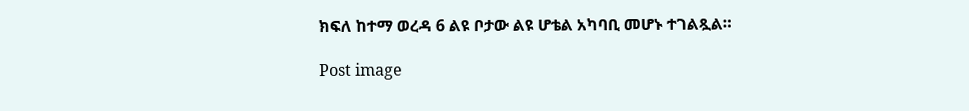ክፍለ ከተማ ወረዳ 6 ልዩ ቦታው ልዩ ሆቴል አካባቢ መሆኑ ተገልጿል።

Post image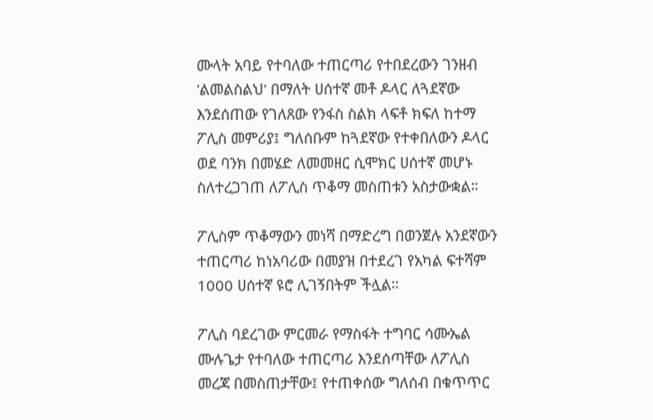ሙላት አባይ የተባለው ተጠርጣሪ የተበደረውን ገንዘብ 'ልመልስልህ' በማለት ሀሰተኛ መቶ ዶላር ለጓደኛው እንደሰጠው የገለጸው የንፋስ ስልክ ላፍቶ ክፍለ ከተማ ፖሊስ መምሪያ፤ ግለሰቡም ከጓደኛው የተቀበለውን ዶላር ወደ ባንክ በመሄድ ለመመዘር ሲሞክር ሀሰተኛ መሆኑ ስለተረጋገጠ ለፖሊስ ጥቆማ መስጠቱን አስታውቋል።

ፖሊስም ጥቆማውን መነሻ በማድረግ በወንጀሉ አንደኛውን ተጠርጣሪ ከነአባሪው በመያዝ በተደረገ የአካል ፍተሻም 1000 ሀሰተኛ ዩሮ ሊገኝበትም ችሏል።

ፖሊስ ባደረገው ምርመራ የማስፋት ተግባር ሳሙኤል ሙሉጌታ የተባለው ተጠርጣሪ እንደሰጣቸው ለፖሊስ መረጃ በመስጠታቸው፤ የተጠቀሰው ግለሰብ በቁጥጥር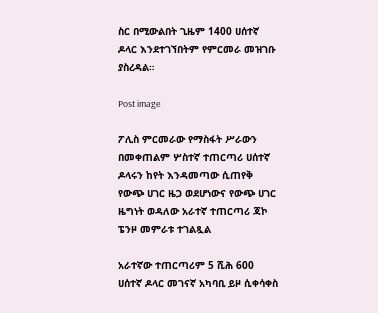ስር በሚውልበት ጊዜም 1400 ሀሰተኛ ዶላር እንደተገኘበትም የምርመራ መዝገቡ ያስረዳል።

Post image

ፖሊስ ምርመራው የማስፋት ሥራውን በመቀጠልም ሦስተኛ ተጠርጣሪ ሀሰተኛ ዶላሩን ከየት እንዳመጣው ሲጠየቅ የውጭ ሀገር ዜጋ ወደሆነውና የውጭ ሀገር ዜግነት ወዳለው አራተኛ ተጠርጣሪ ጃኮ ፔንዞ መምራቱ ተገልጿል

አራተኛው ተጠርጣሪም 5 ሺሕ 600 ሀሰተኛ ዶላር መገናኛ አካባቢ ይዞ ሲቀሳቀስ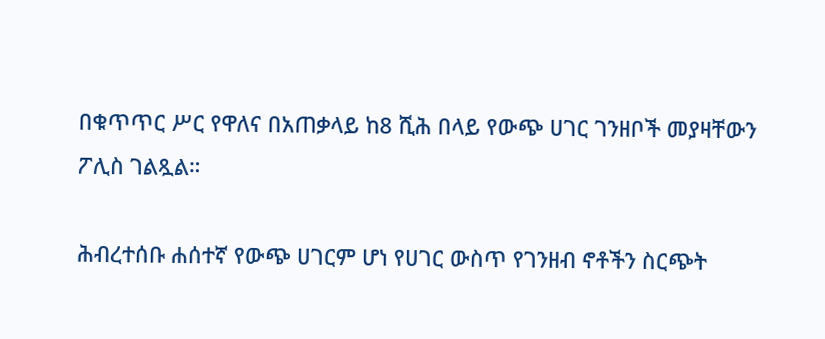በቁጥጥር ሥር የዋለና በአጠቃላይ ከ8 ሺሕ በላይ የውጭ ሀገር ገንዘቦች መያዛቸውን ፖሊስ ገልጿል።

ሕብረተሰቡ ሐሰተኛ የውጭ ሀገርም ሆነ የሀገር ውስጥ የገንዘብ ኖቶችን ስርጭት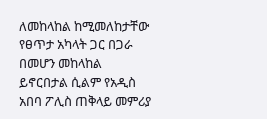ለመከላከል ከሚመለከታቸው የፀጥታ አካላት ጋር በጋራ በመሆን መከላከል ይኖርበታል ሲልም የአዲስ አበባ ፖሊስ ጠቅላይ መምሪያ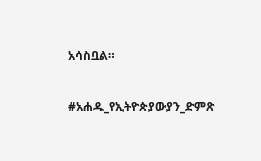አሳስቧል።

#አሐዱ_የኢትዮጵያውያን_ድምጽ